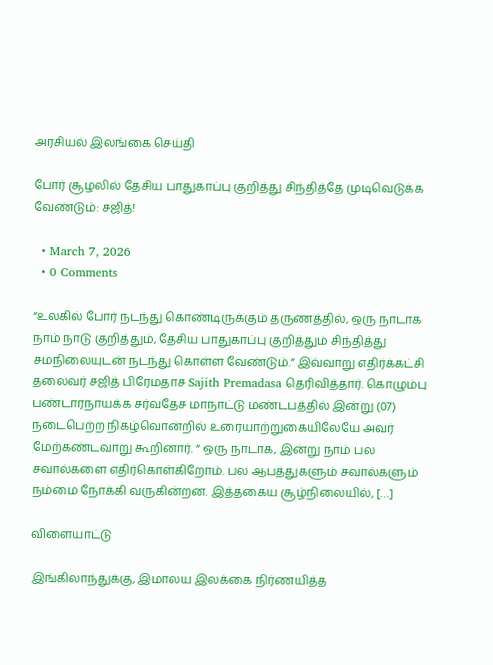அரசியல் இலங்கை செய்தி

போர் சூழலில் தேசிய பாதுகாப்பு குறித்து சிந்தித்தே முடிவெடுக்க வேண்டும்: சஜித்!

  • March 7, 2026
  • 0 Comments

“உலகில் போர் நடந்து கொண்டிருக்கும் தருணத்தில், ஒரு நாடாக நாம் நாடு குறித்தும், தேசிய பாதுகாப்பு குறித்தும் சிந்தித்து சமநிலையுடன் நடந்து கொள்ள வேண்டும்.” இவ்வாறு எதிர்க்கட்சி தலைவர் சஜித் பிரேமதாச Sajith Premadasa தெரிவித்தார். கொழும்பு பண்டாரநாயக்க சர்வதேச மாநாட்டு மண்டபத்தில் இன்று (07) நடைபெற்ற நிகழ்வொன்றில் உரையாற்றுகையிலேயே அவர் மேற்கண்டவாறு கூறினார். “ ஒரு நாடாக, இன்று நாம் பல சவால்களை எதிர்கொள்கிறோம். பல ஆபத்துகளும் சவால்களும் நம்மை நோக்கி வருகின்றன. இத்தகைய சூழ்நிலையில், […]

விளையாட்டு

இங்கிலாந்துக்கு, இமாலய இலக்கை நிர்ணயித்த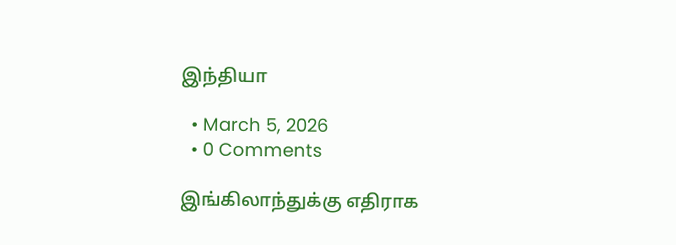இந்தியா

  • March 5, 2026
  • 0 Comments

இங்கிலாந்துக்கு எதிராக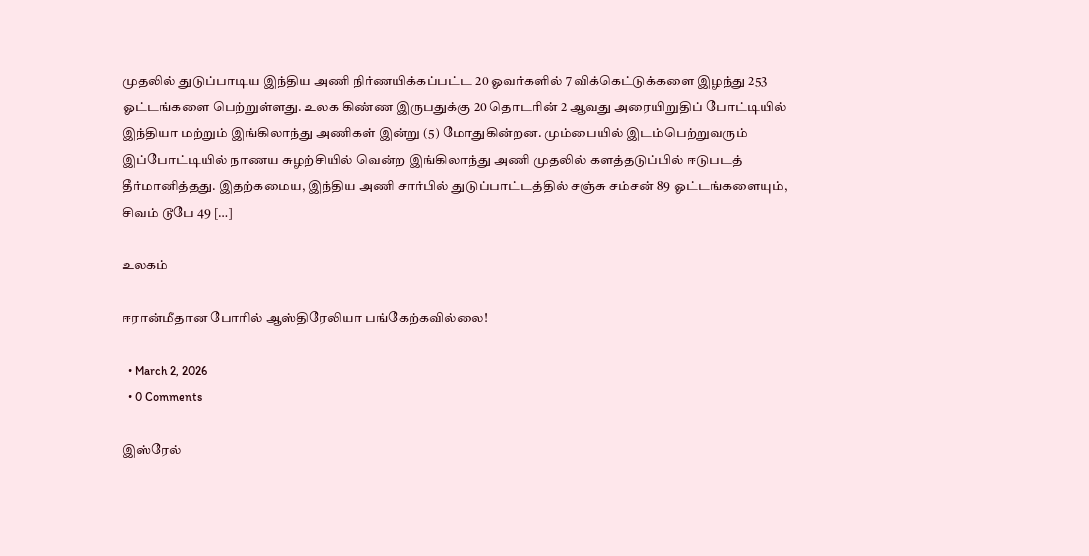முதலில் துடுப்பாடிய இந்திய அணி நிர்ணயிக்கப்பட்ட 20 ஓவர்களில் 7 விக்கெட்டுக்களை இழந்து 253 ஓட்டங்களை பெற்றுள்ளது. உலக கிண்ண இருபதுக்கு 20 தொடரின் 2 ஆவது அரையிறுதிப் போட்டியில் இந்தியா மற்றும் இங்கிலாந்து அணிகள் இன்று (5) மோதுகின்றன. மும்பையில் இடம்பெற்றுவரும் இப்போட்டியில் நாணய சுழற்சியில் வென்ற இங்கிலாந்து அணி முதலில் களத்தடுப்பில் ஈடுபடத் தீர்மானித்தது. இதற்கமைய, இந்திய அணி சார்பில் துடுப்பாட்டத்தில் சஞ்சு சம்சன் 89 ஓட்டங்களையும், சிவம் டூபே 49 […]

உலகம்

ஈரான்மீதான போரில் ஆஸ்திரேலியா பங்கேற்கவில்லை!

  • March 2, 2026
  • 0 Comments

இஸ்ரேல்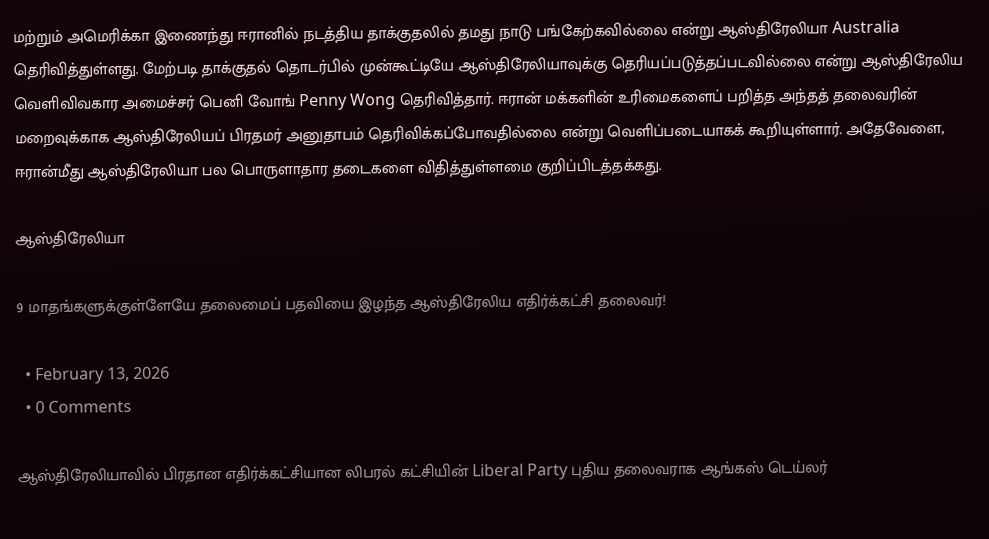மற்றும் அமெரிக்கா இணைந்து ஈரானில் நடத்திய தாக்குதலில் தமது நாடு பங்கேற்கவில்லை என்று ஆஸ்திரேலியா Australia தெரிவித்துள்ளது. மேற்படி தாக்குதல் தொடர்பில் முன்கூட்டியே ஆஸ்திரேலியாவுக்கு தெரியப்படுத்தப்படவில்லை என்று ஆஸ்திரேலிய வெளிவிவகார அமைச்சர் பெனி வோங் Penny Wong தெரிவித்தார். ஈரான் மக்களின் உரிமைகளைப் பறித்த அந்தத் தலைவரின் மறைவுக்காக ஆஸ்திரேலியப் பிரதமர் அனுதாபம் தெரிவிக்கப்போவதில்லை என்று வெளிப்படையாகக் கூறியுள்ளார். அதேவேளை, ஈரான்மீது ஆஸ்திரேலியா பல பொருளாதார தடைகளை விதித்துள்ளமை குறிப்பிடத்தக்கது.

ஆஸ்திரேலியா

9 மாதங்களுக்குள்ளேயே தலைமைப் பதவியை இழந்த ஆஸ்திரேலிய எதிர்க்கட்சி தலைவர்!

  • February 13, 2026
  • 0 Comments

ஆஸ்திரேலியாவில் பிரதான எதிர்க்கட்சியான லிபரல் கட்சியின் Liberal Party புதிய தலைவராக ஆங்கஸ் டெய்லர்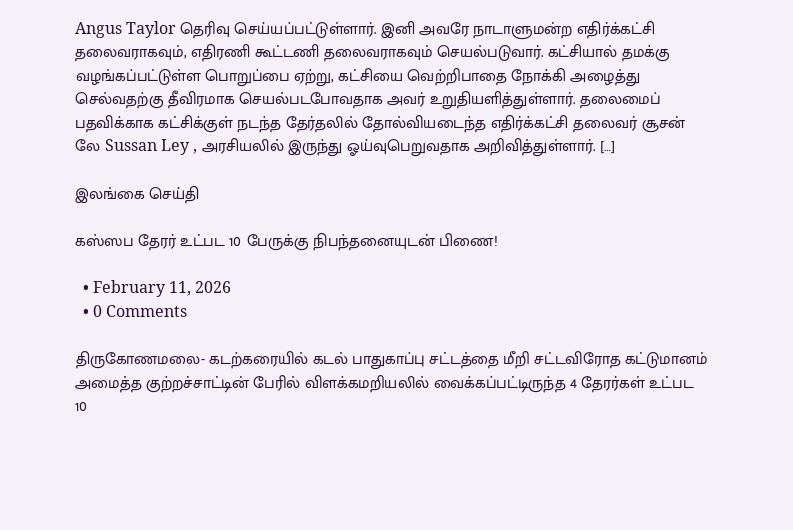Angus Taylor தெரிவு செய்யப்பட்டுள்ளார். இனி அவரே நாடாளுமன்ற எதிர்க்கட்சி தலைவராகவும், எதிரணி கூட்டணி தலைவராகவும் செயல்படுவார். கட்சியால் தமக்கு வழங்கப்பட்டுள்ள பொறுப்பை ஏற்று, கட்சியை வெற்றிபாதை நோக்கி அழைத்து செல்வதற்கு தீவிரமாக செயல்படபோவதாக அவர் உறுதியளித்துள்ளார். தலைமைப் பதவிக்காக கட்சிக்குள் நடந்த தேர்தலில் தோல்வியடைந்த எதிர்க்கட்சி தலைவர் சூசன் லே Sussan Ley , அரசியலில் இருந்து ஓய்வுபெறுவதாக அறிவித்துள்ளார். […]

இலங்கை செய்தி

கஸ்ஸப தேரர் உட்பட 10 பேருக்கு நிபந்தனையுடன் பிணை!

  • February 11, 2026
  • 0 Comments

திருகோணமலை- கடற்கரையில் கடல் பாதுகாப்பு சட்டத்தை மீறி சட்டவிரோத கட்டுமானம் அமைத்த குற்றச்சாட்டின் பேரில் விளக்கமறியலில் வைக்கப்பட்டிருந்த 4 தேரர்கள் உட்பட 10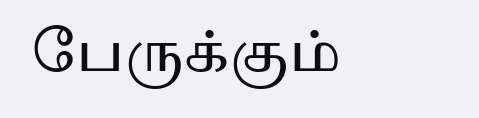பேருக்கும்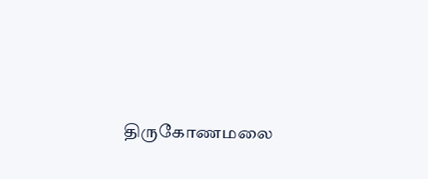திருகோணமலை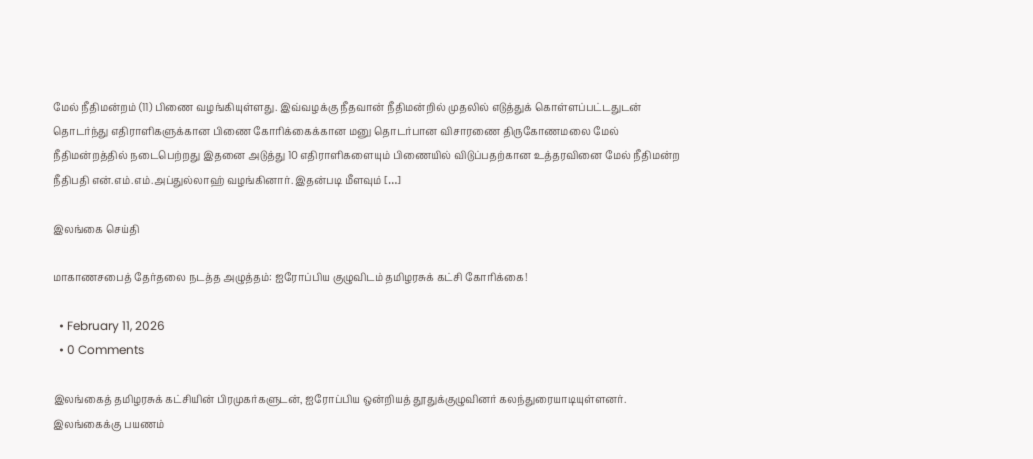மேல் நீதிமன்றம் (11) பிணை வழங்கியுள்ளது. இவ்வழக்கு நீதவான் நீதிமன்றில் முதலில் எடுத்துக் கொள்ளப்பட்டதுடன் தொடர்ந்து எதிராளிகளுக்கான பிணை கோரிக்கைக்கான மனு தொடர்பான விசாரணை திருகோணமலை மேல் நீதிமன்றத்தில் நடைபெற்றது இதனை அடுத்து 10 எதிராளிகளையும் பிணையில் விடுப்பதற்கான உத்தரவினை மேல் நீதிமன்ற நீதிபதி என்.எம்.எம்.அப்துல்லாஹ் வழங்கினார். இதன்படி மீளவும் […]

இலங்கை செய்தி

மாகாணசபைத் தேர்தலை நடத்த அழுத்தம்: ஐரோப்பிய குழுவிடம் தமிழரசுக் கட்சி கோரிக்கை!

  • February 11, 2026
  • 0 Comments

இலங்கைத் தமிழரசுக் கட்சியின் பிரமுகர்களுடன், ஐரோப்பிய ஒன்றியத் தூதுக்குழுவினர் கலந்துரையாடியுள்ளனர். இலங்கைக்கு பயணம்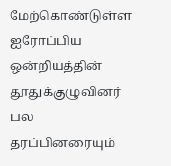மேற்கொண்டுள்ள ஐரோப்பிய ஒன்றியத்தின் தூதுக்குழுவினர் பல தரப்பினரையும்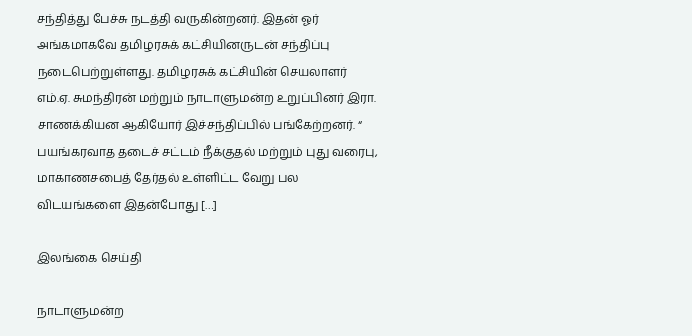சந்தித்து பேச்சு நடத்தி வருகின்றனர். இதன் ஓர் அங்கமாகவே தமிழரசுக் கட்சியினருடன் சந்திப்பு நடைபெற்றுள்ளது. தமிழரசுக் கட்சியின் செயலாளர் எம்.ஏ. சுமந்திரன் மற்றும் நாடாளுமன்ற உறுப்பினர் இரா. சாணக்கியன ஆகியோர் இச்சந்திப்பில் பங்கேற்றனர். “ பயங்கரவாத தடைச் சட்டம் நீக்குதல் மற்றும் புது வரைபு, மாகாணசபைத் தேர்தல் உள்ளிட்ட வேறு பல விடயங்களை இதன்போது […]

இலங்கை செய்தி

நாடாளுமன்ற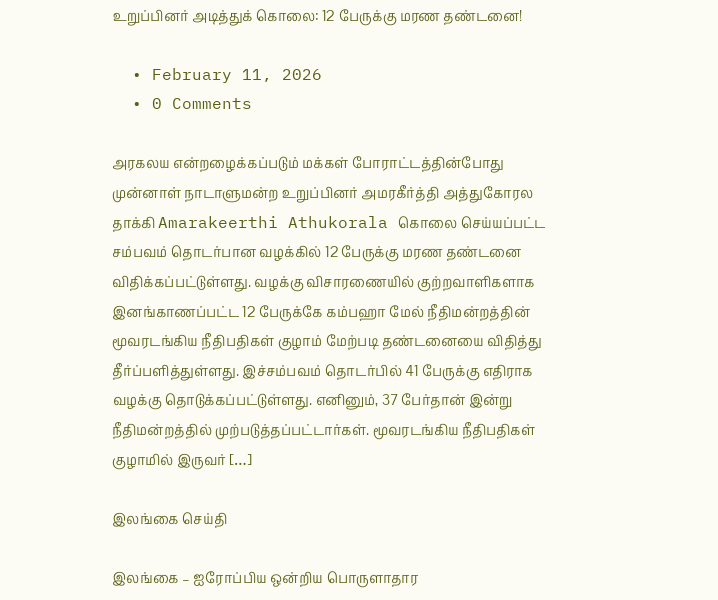உறுப்பினர் அடித்துக் கொலை: 12 பேருக்கு மரண தண்டனை!

  • February 11, 2026
  • 0 Comments

அரகலய என்றழைக்கப்படும் மக்கள் போராட்டத்தின்போது முன்னாள் நாடாளுமன்ற உறுப்பினர் அமரகீர்த்தி அத்துகோரல தாக்கி Amarakeerthi Athukorala கொலை செய்யப்பட்ட சம்பவம் தொடர்பான வழக்கில் 12 பேருக்கு மரண தண்டனை விதிக்கப்பட்டுள்ளது. வழக்கு விசாரணையில் குற்றவாளிகளாக இனங்காணப்பட்ட 12 பேருக்கே கம்பஹா மேல் நீதிமன்றத்தின் மூவரடங்கிய நீதிபதிகள் குழாம் மேற்படி தண்டனையை விதித்து தீர்ப்பளித்துள்ளது. இச்சம்பவம் தொடர்பில் 41 பேருக்கு எதிராக வழக்கு தொடுக்கப்பட்டுள்ளது. எனினும், 37 பேர்தான் இன்று நீதிமன்றத்தில் முற்படுத்தப்பட்டார்கள். மூவரடங்கிய நீதிபதிகள் குழாமில் இருவர் […]

இலங்கை செய்தி

இலங்கை – ஐரோப்பிய ஒன்றிய பொருளாதார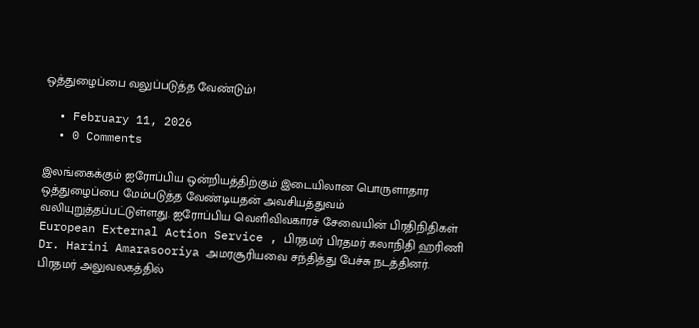ஒத்துழைப்பை வலுப்படுத்த வேண்டும்!

  • February 11, 2026
  • 0 Comments

இலங்கைக்கும் ஐரோப்பிய ஒன்றியத்திற்கும் இடையிலான பொருளாதார ஒத்துழைப்பை மேம்படுத்த வேண்டியதன் அவசியத்துவம் வலியுறுத்தப்பட்டுள்ளது. ஐரோப்பிய வெளிவிவகாரச் சேவையின் பிரதிநிதிகள் European External Action Service , பிரதமர் பிரதமர் கலாநிதி ஹரிணி Dr. Harini Amarasooriya அமரசூரியவை சந்தித்து பேச்சு நடத்தினர். பிரதமர் அலுவலகத்தில்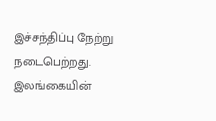இச்சந்திப்பு நேற்று நடைபெற்றது. இலங்கையின்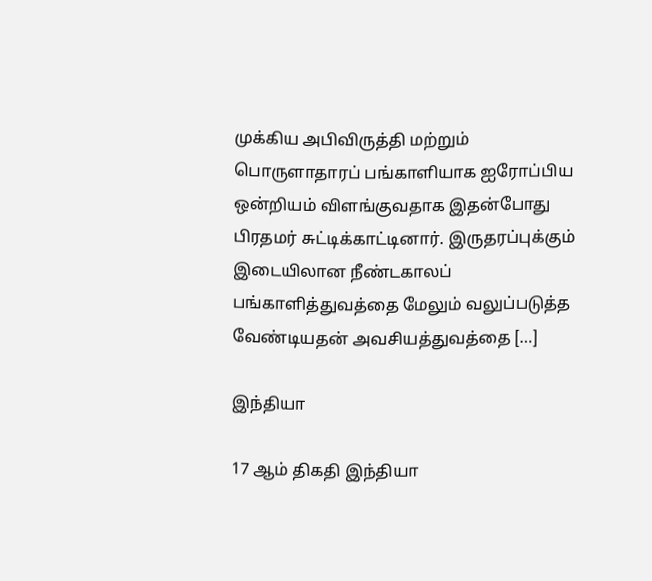முக்கிய அபிவிருத்தி மற்றும் பொருளாதாரப் பங்காளியாக ஐரோப்பிய ஒன்றியம் விளங்குவதாக இதன்போது பிரதமர் சுட்டிக்காட்டினார். இருதரப்புக்கும் இடையிலான நீண்டகாலப் பங்காளித்துவத்தை மேலும் வலுப்படுத்த வேண்டியதன் அவசியத்துவத்தை […]

இந்தியா

17 ஆம் திகதி இந்தியா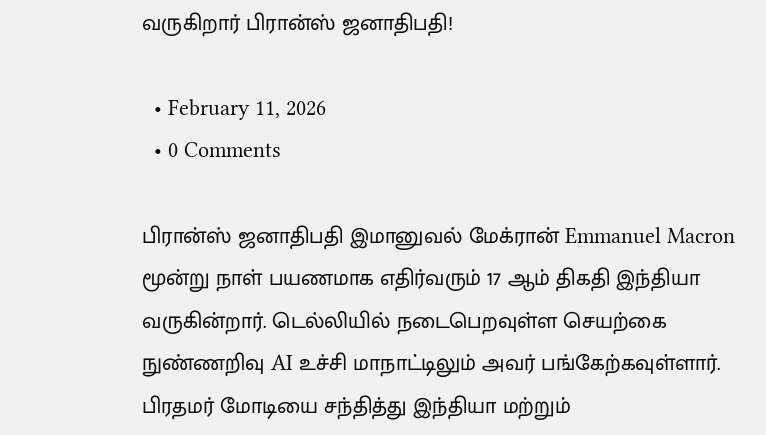வருகிறார் பிரான்ஸ் ஜனாதிபதி!

  • February 11, 2026
  • 0 Comments

பிரான்ஸ் ஜனாதிபதி இமானுவல் மேக்ரான் Emmanuel Macron மூன்று நாள் பயணமாக எதிர்வரும் 17 ஆம் திகதி இந்தியா வருகின்றார். டெல்லியில் நடைபெறவுள்ள செயற்கை நுண்ணறிவு AI உச்சி மாநாட்டிலும் அவர் பங்கேற்கவுள்ளார். பிரதமர் மோடியை சந்தித்து இந்தியா மற்றும்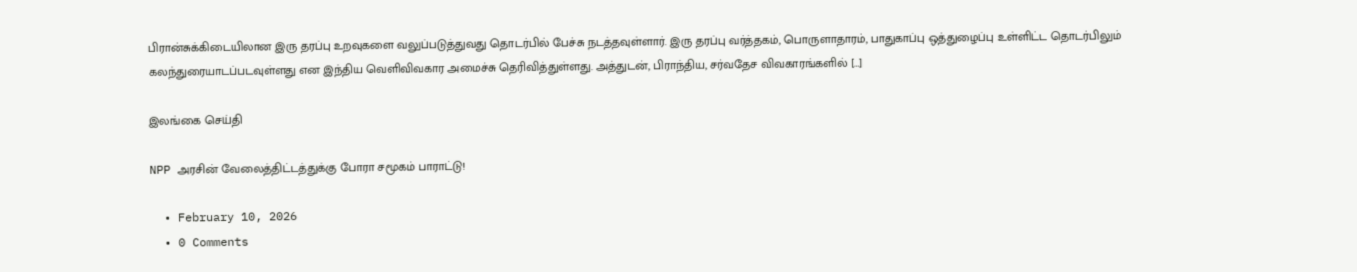பிரான்சுக்கிடையிலான இரு தரப்பு உறவுகளை வலுப்படுத்துவது தொடர்பில் பேச்சு நடத்தவுள்ளார். இரு தரப்பு வர்த்தகம், பொருளாதாரம், பாதுகாப்பு ஒத்துழைப்பு உள்ளிட்ட தொடர்பிலும் கலந்துரையாடப்படவுள்ளது என இந்திய வெளிவிவகார அமைச்சு தெரிவித்துள்ளது. அத்துடன், பிராந்திய, சர்வதேச விவகாரங்களில் […]

இலங்கை செய்தி

NPP அரசின் வேலைத்திட்டத்துக்கு போரா சமூகம் பாராட்டு!

  • February 10, 2026
  • 0 Comments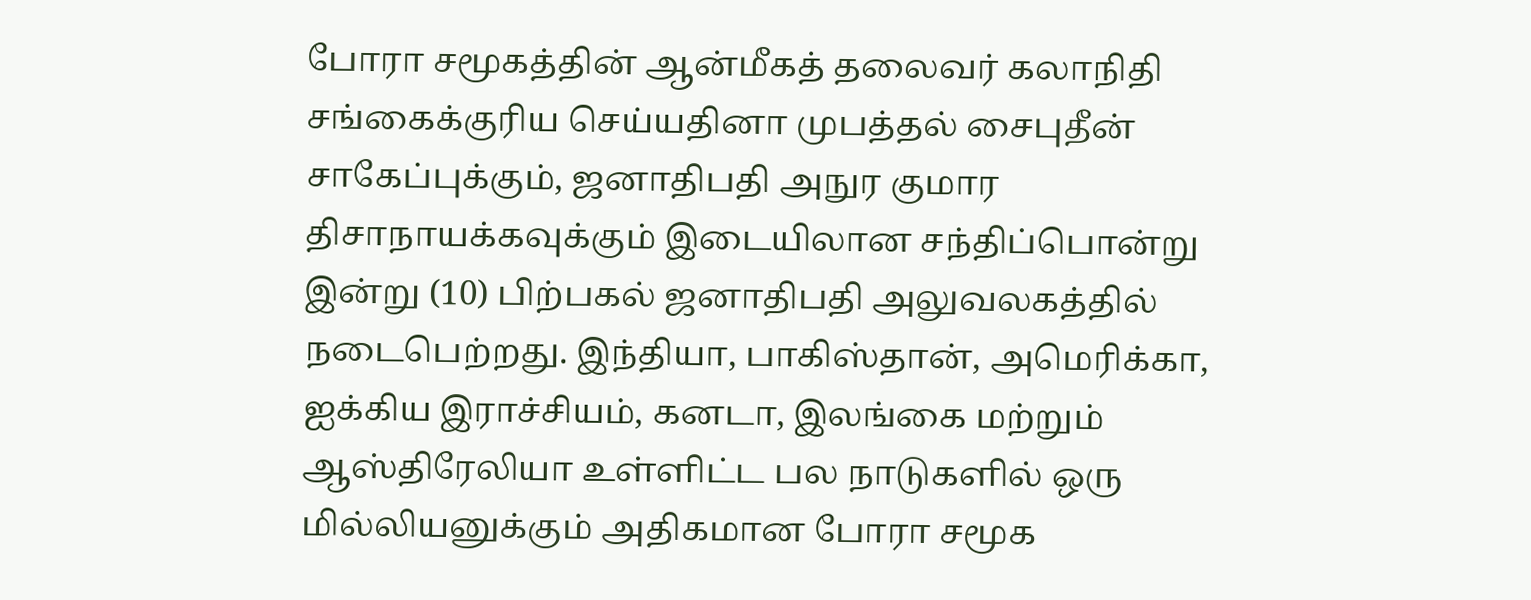போரா சமூகத்தின் ஆன்மீகத் தலைவர் கலாநிதி சங்கைக்குரிய செய்யதினா முபத்தல் சைபுதீன் சாகேப்புக்கும், ஜனாதிபதி அநுர குமார திசாநாயக்கவுக்கும் இடையிலான சந்திப்பொன்று இன்று (10) பிற்பகல் ஜனாதிபதி அலுவலகத்தில் நடைபெற்றது. இந்தியா, பாகிஸ்தான், அமெரிக்கா, ஐக்கிய இராச்சியம், கனடா, இலங்கை மற்றும் ஆஸ்திரேலியா உள்ளிட்ட பல நாடுகளில் ஒரு மில்லியனுக்கும் அதிகமான போரா சமூக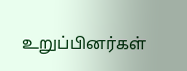உறுப்பினர்கள்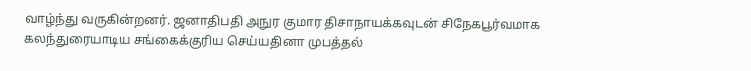வாழ்ந்து வருகின்றனர். ஜனாதிபதி அநுர குமார திசாநாயக்கவுடன் சிநேகபூர்வமாக கலந்துரையாடிய சங்கைக்குரிய செய்யதினா முபத்தல்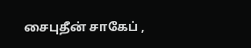சைபுதீன் சாகேப் ,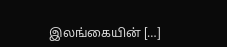இலங்கையின் […]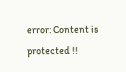error: Content is protected !!